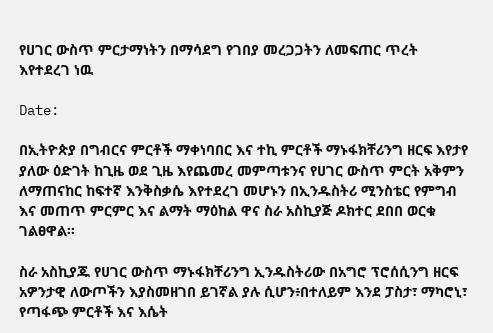የሀገር ውስጥ ምርታማነትን በማሳደግ የገበያ መረጋጋትን ለመፍጠር ጥረት እየተደረገ ነዉ

Date:

በኢትዮጵያ በግብርና ምርቶች ማቀነባበር እና ተኪ ምርቶች ማኑፋክቸሪንግ ዘርፍ እየታየ ያለው ዕድገት ከጊዜ ወደ ጊዜ እየጨመረ መምጣቱንና የሀገር ውስጥ ምርት አቅምን ለማጠናከር ከፍተኛ እንቅስቃሴ እየተደረገ መሆኑን በኢንዱስትሪ ሚንስቴር የምግብ እና መጠጥ ምርምር እና ልማት ማዕከል ዋና ስራ አስኪያጅ ዶክተር ደበበ ወርቁ ገልፀዋል።

ስራ አስኪያጁ የሀገር ውስጥ ማኑፋክቸሪንግ ኢንዱስትሪው በአግሮ ፕሮሰሲንግ ዘርፍ አዎንታዊ ለውጦችን እያስመዘገበ ይገኛል ያሉ ሲሆን፥በተለይም እንደ ፓስታ፣ ማካሮኒ፣ የጣፋጭ ምርቶች እና እሴት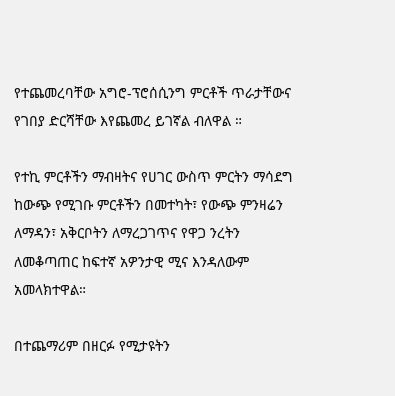የተጨመረባቸው አግሮ-ፕሮሰሲንግ ምርቶች ጥራታቸውና የገበያ ድርሻቸው እየጨመረ ይገኛል ብለዋል ።

የተኪ ምርቶችን ማብዛትና የሀገር ውስጥ ምርትን ማሳደግ ከውጭ የሚገቡ ምርቶችን በመተካት፣ የውጭ ምንዛሬን ለማዳን፣ አቅርቦትን ለማረጋገጥና የዋጋ ንረትን ለመቆጣጠር ከፍተኛ አዎንታዊ ሚና እንዳለውም አመላክተዋል።

በተጨማሪም በዘርፉ የሚታዩትን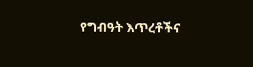የግብዓት እጥረቶችና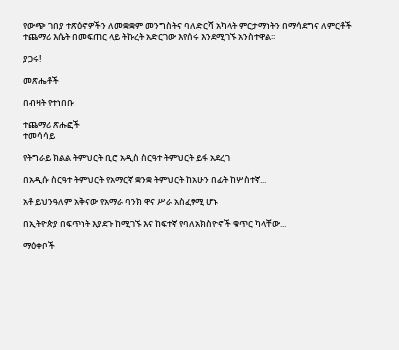የውጭ ገበያ ተጽዕኖዎችን ለመቋቋም መንግስትና ባለድርሻ አካላት ምርታማነትን በማሳደግና ለምርቶች ተጨማሪ እሴት በመፍጠር ላይ ትኩረት አድርገው እየሰሩ እንደሚገኙ አንስተዋል፡፡

ያጋሩ!

መጽሔቶች

በብዛት የተነበቡ

ተጨማሪ ጽሑፎች
ተመሳሳይ

የትግራይ ክልል ትምህርት ቢሮ አዲስ ስርዓተ ትምህርት ይፋ አደረገ

በአዲሱ ስርዓተ ትምህርት የአማርኛ ቋንቋ ትምህርት ከአሁን በፊት ከሦስተኛ...

አቶ ይህንዓለም አቅናው የአማራ ባንክ ዋና ሥራ አስፈፃሚ ሆኑ

በኢትዮጵያ በፍጥነት እያደጉ ከሚገኙ እና ከፍተኛ የባለአክስዮኖች ቁጥር ካላቸው...

ማዕቀቦች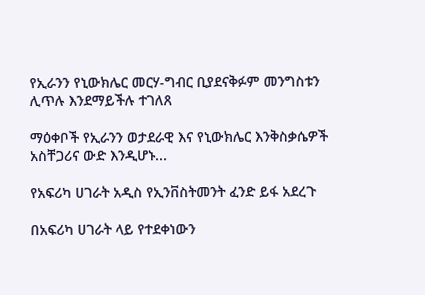የኢራንን የኒውክሌር መርሃ-ግብር ቢያደናቅፉም መንግስቱን ሊጥሉ እንደማይችሉ ተገለጸ

ማዕቀቦች የኢራንን ወታደራዊ እና የኒውክሌር እንቅስቃሴዎች አስቸጋሪና ውድ እንዲሆኑ...

የአፍሪካ ሀገራት አዲስ የኢንቨስትመንት ፈንድ ይፋ አደረጉ

በአፍሪካ ሀገራት ላይ የተደቀነውን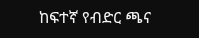ከፍተኛ የብድር ጫና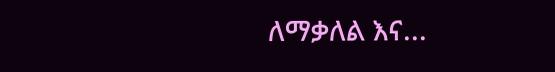ለማቃለል እና...